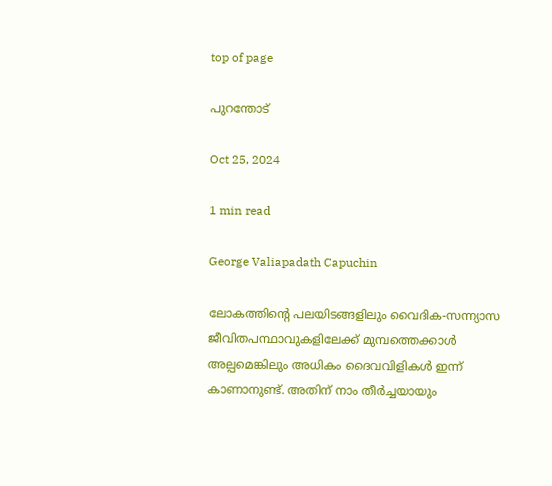top of page

പുറന്തോട്

Oct 25, 2024

1 min read

George Valiapadath Capuchin

ലോകത്തിൻ്റെ പലയിടങ്ങളിലും വൈദിക-സന്ന്യാസ ജീവിതപന്ഥാവുകളിലേക്ക് മുമ്പത്തെക്കാൾ അല്പമെങ്കിലും അധികം ദൈവവിളികൾ ഇന്ന് കാണാനുണ്ട്. അതിന് നാം തീർച്ചയായും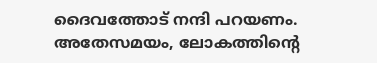ദൈവത്തോട് നന്ദി പറയണം. അതേസമയം, ലോകത്തിൻ്റെ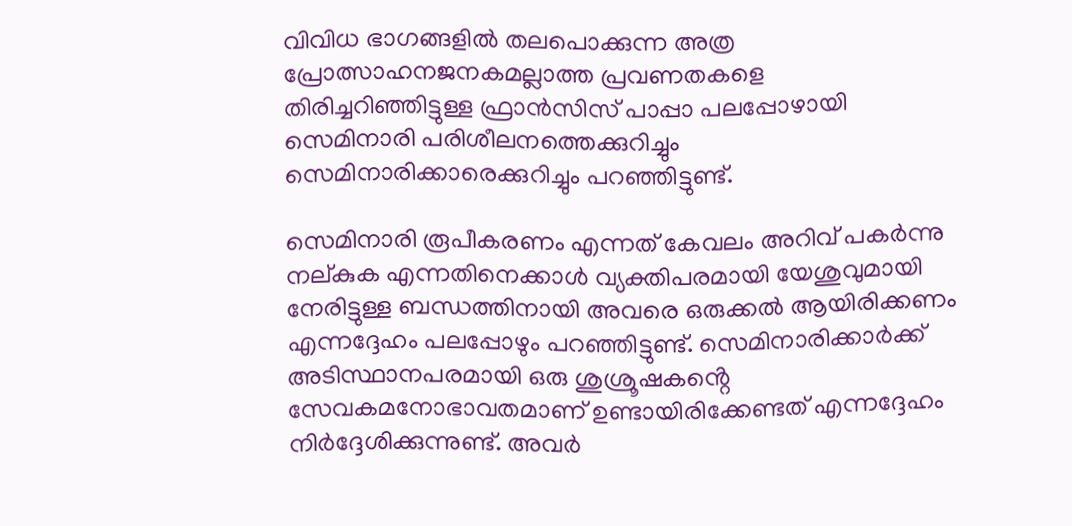വിവിധ ഭാഗങ്ങളിൽ തലപൊക്കുന്ന അത്ര പ്രോത്സാഹനജനകമല്ലാത്ത പ്രവണതകളെ തിരിച്ചറിഞ്ഞിട്ടുള്ള ഫ്രാൻസിസ് പാപ്പാ പലപ്പോഴായി സെമിനാരി പരിശീലനത്തെക്കുറിച്ചും സെമിനാരിക്കാരെക്കുറിച്ചും പറഞ്ഞിട്ടുണ്ട്.

സെമിനാരി രൂപീകരണം എന്നത് കേവലം അറിവ് പകർന്നു നല്കുക എന്നതിനെക്കാൾ വ്യക്തിപരമായി യേശുവുമായി നേരിട്ടുള്ള ബന്ധത്തിനായി അവരെ ഒരുക്കൽ ആയിരിക്കണം എന്നദ്ദേഹം പലപ്പോഴും പറഞ്ഞിട്ടുണ്ട്. സെമിനാരിക്കാർക്ക് അടിസ്ഥാനപരമായി ഒരു ശുശ്രൂഷകൻ്റെ സേവകമനോഭാവതമാണ് ഉണ്ടായിരിക്കേണ്ടത് എന്നദ്ദേഹം നിർദ്ദേശിക്കുന്നുണ്ട്. അവർ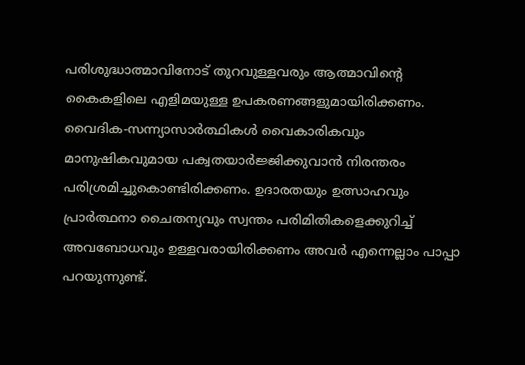പരിശുദ്ധാത്മാവിനോട് തുറവുള്ളവരും ആത്മാവിൻ്റെ കൈകളിലെ എളിമയുള്ള ഉപകരണങ്ങളുമായിരിക്കണം. വൈദിക-സന്ന്യാസാർത്ഥികൾ വൈകാരികവും മാനുഷികവുമായ പക്വതയാർജ്ജിക്കുവാൻ നിരന്തരം പരിശ്രമിച്ചുകൊണ്ടിരിക്കണം. ഉദാരതയും ഉത്സാഹവും പ്രാർത്ഥനാ ചൈതന്യവും സ്വന്തം പരിമിതികളെക്കുറിച്ച് അവബോധവും ഉള്ളവരായിരിക്കണം അവർ എന്നെല്ലാം പാപ്പാ പറയുന്നുണ്ട്.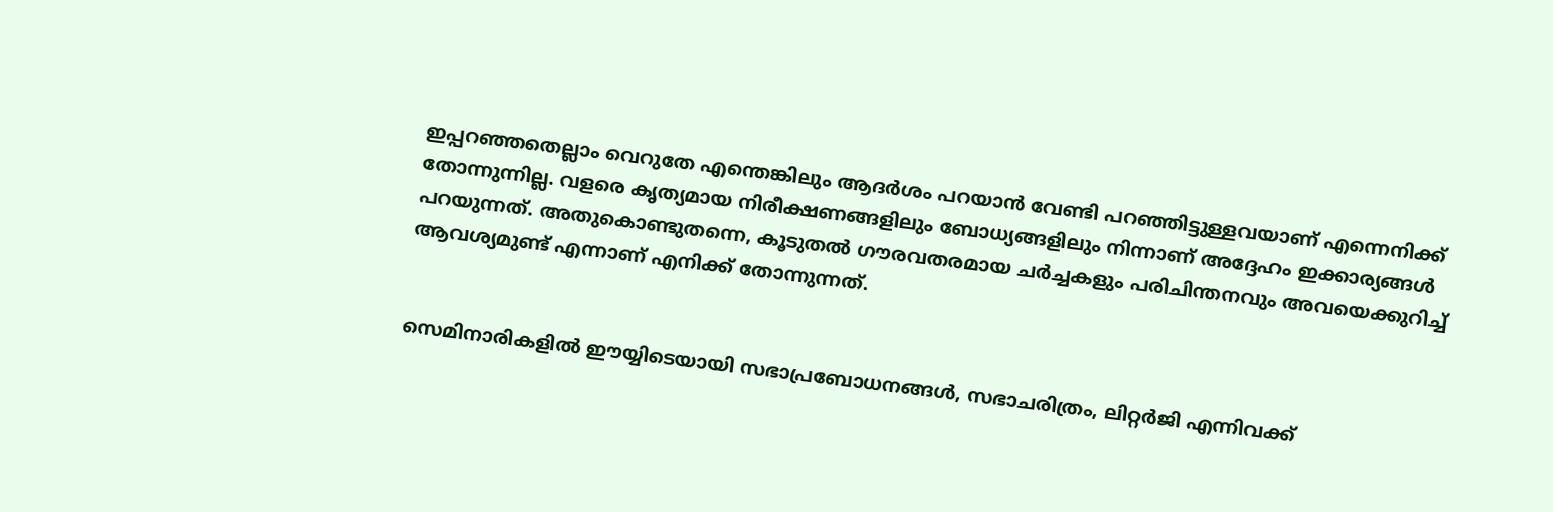ഇപ്പറഞ്ഞതെല്ലാം വെറുതേ എന്തെങ്കിലും ആദർശം പറയാൻ വേണ്ടി പറഞ്ഞിട്ടുള്ളവയാണ് എന്നെനിക്ക് തോന്നുന്നില്ല. വളരെ കൃത്യമായ നിരീക്ഷണങ്ങളിലും ബോധ്യങ്ങളിലും നിന്നാണ് അദ്ദേഹം ഇക്കാര്യങ്ങൾ പറയുന്നത്. അതുകൊണ്ടുതന്നെ, കൂടുതൽ ഗൗരവതരമായ ചർച്ചകളും പരിചിന്തനവും അവയെക്കുറിച്ച് ആവശ്യമുണ്ട് എന്നാണ് എനിക്ക് തോന്നുന്നത്.


സെമിനാരികളിൽ ഈയ്യിടെയായി സഭാപ്രബോധനങ്ങൾ, സഭാചരിത്രം, ലിറ്റർജി എന്നിവക്ക്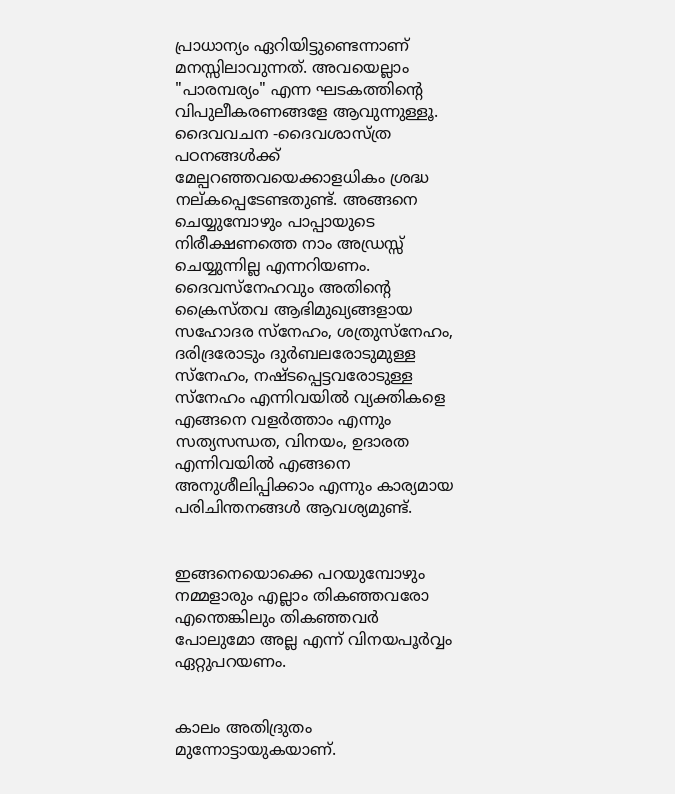പ്രാധാന്യം ഏറിയിട്ടുണ്ടെന്നാണ് മനസ്സിലാവുന്നത്. അവയെല്ലാം "പാരമ്പര്യം" എന്ന ഘടകത്തിൻ്റെ വിപുലീകരണങ്ങളേ ആവുന്നുള്ളൂ. ദൈവവചന -ദൈവശാസ്ത്ര പഠനങ്ങൾക്ക് മേല്പറഞ്ഞവയെക്കാളധികം ശ്രദ്ധ നല്കപ്പെടേണ്ടതുണ്ട്. അങ്ങനെ ചെയ്യുമ്പോഴും പാപ്പായുടെ നിരീക്ഷണത്തെ നാം അഡ്രസ്സ് ചെയ്യുന്നില്ല എന്നറിയണം. ദൈവസ്നേഹവും അതിൻ്റെ ക്രൈസ്തവ ആഭിമുഖ്യങ്ങളായ സഹോദര സ്നേഹം, ശത്രുസ്നേഹം, ദരിദ്രരോടും ദുർബലരോടുമുള്ള സ്നേഹം, നഷ്ടപ്പെട്ടവരോടുള്ള സ്നേഹം എന്നിവയിൽ വ്യക്തികളെ എങ്ങനെ വളർത്താം എന്നും സത്യസന്ധത, വിനയം, ഉദാരത എന്നിവയിൽ എങ്ങനെ അനുശീലിപ്പിക്കാം എന്നും കാര്യമായ പരിചിന്തനങ്ങൾ ആവശ്യമുണ്ട്.


ഇങ്ങനെയൊക്കെ പറയുമ്പോഴും നമ്മളാരും എല്ലാം തികഞ്ഞവരോ എന്തെങ്കിലും തികഞ്ഞവർ പോലുമോ അല്ല എന്ന് വിനയപൂർവ്വം ഏറ്റുപറയണം.


കാലം അതിദ്രുതം മുന്നോട്ടായുകയാണ്.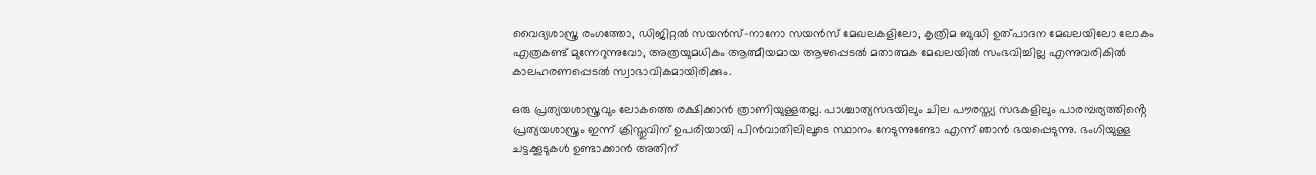വൈദ്യശാസ്ത്ര രംഗത്തോ, ഡിജിറ്റൽ സയൻസ്-നാനോ സയൻസ് മേഖലകളിലോ, കൃത്രിമ ബുദ്ധി ഉത്പാദന മേഖലയിലോ ലോകം എത്രകണ്ട് മുന്നേറുന്നുവോ, അത്രയുമധികം ആത്മീയമായ ആഴപ്പെടൽ മതാത്മക മേഖലയിൽ സംഭവിച്ചില്ല എന്നുവരികിൽ കാലഹരണപ്പെടൽ സ്വാഭാവികമായിരിക്കും.

ഒരു പ്രത്യയശാസ്ത്രവും ലോകത്തെ രക്ഷിക്കാൻ ത്രാണിയുള്ളതല്ല. പാശ്ചാത്യസഭയിലും ചില പൗരസ്ത്യ സഭകളിലും പാരമ്പര്യത്തിൻ്റെ പ്രത്യയശാസ്ത്രം ഇന്ന് ക്രിസ്തുവിന് ഉപരിയായി പിൻവാതിലിലൂടെ സ്ഥാനം നേടുന്നുണ്ടോ എന്ന് ഞാൻ ഭയപ്പെടുന്നു. ഭംഗിയുള്ള ചട്ടക്കൂടുകൾ ഉണ്ടാക്കാൻ അതിന്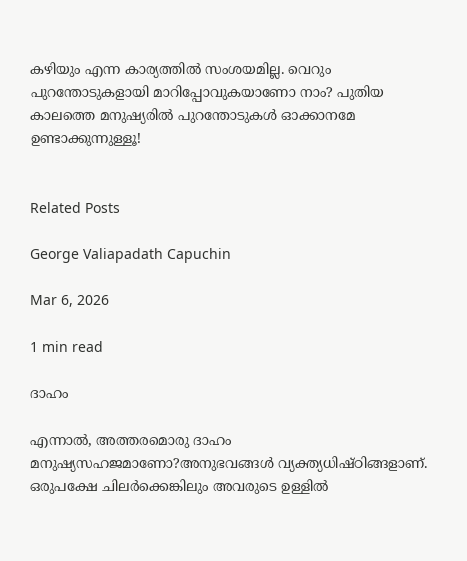കഴിയും എന്ന കാര്യത്തിൽ സംശയമില്ല. വെറും പുറന്തോടുകളായി മാറിപ്പോവുകയാണോ നാം? പുതിയ കാലത്തെ മനുഷ്യരിൽ പുറന്തോടുകൾ ഓക്കാനമേ ഉണ്ടാക്കുന്നുള്ളൂ!


Related Posts

George Valiapadath Capuchin

Mar 6, 2026

1 min read

ദാഹം

എന്നാൽ, അത്തരമൊരു ദാഹം മനുഷ്യസഹജമാണോ?അനുഭവങ്ങൾ വ്യക്ത്യധിഷ്ഠിങ്ങളാണ്. ഒരുപക്ഷേ ചിലർക്കെങ്കിലും അവരുടെ ഉള്ളിൽ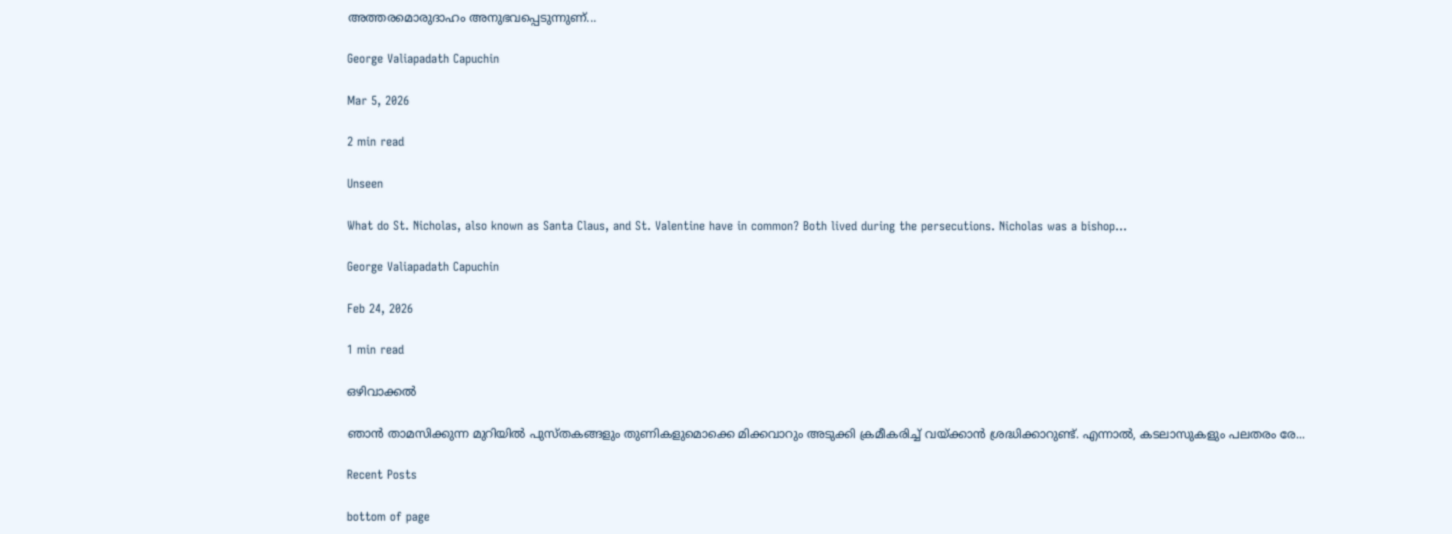അത്തരമൊരുദാഹം അനുഭവപ്പെടുന്നുണ്...

George Valiapadath Capuchin

Mar 5, 2026

2 min read

Unseen

What do St. Nicholas, also known as Santa Claus, and St. Valentine have in common? Both lived during the persecutions. Nicholas was a bishop...

George Valiapadath Capuchin

Feb 24, 2026

1 min read

ഒഴിവാക്കൽ

ഞാൻ താമസിക്കുന്ന മുറിയിൽ പുസ്തകങ്ങളും തുണികളുമൊക്കെ മിക്കവാറും അടുക്കി ക്രമീകരിച്ച് വയ്ക്കാൻ ശ്രദ്ധിക്കാറുണ്ട്. എന്നാൽ, കടലാസുകളും പലതരം രേ...

Recent Posts

bottom of page